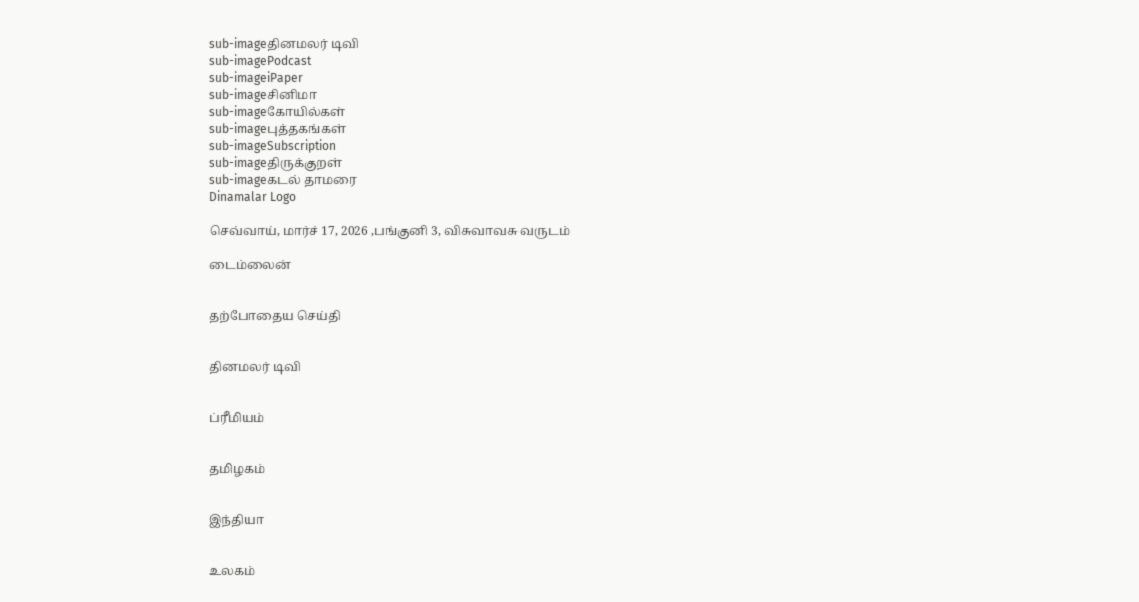sub-imageதினமலர் டிவி
sub-imagePodcast
sub-imageiPaper
sub-imageசினிமா
sub-imageகோயில்கள்
sub-imageபுத்தகங்கள்
sub-imageSubscription
sub-imageதிருக்குறள்
sub-imageகடல் தாமரை
Dinamalar Logo

செவ்வாய், மார்ச் 17, 2026 ,பங்குனி 3, விசுவாவசு வருடம்

டைம்லைன்


தற்போதைய செய்தி


தினமலர் டிவி


ப்ரீமியம்


தமிழகம்


இந்தியா


உலகம்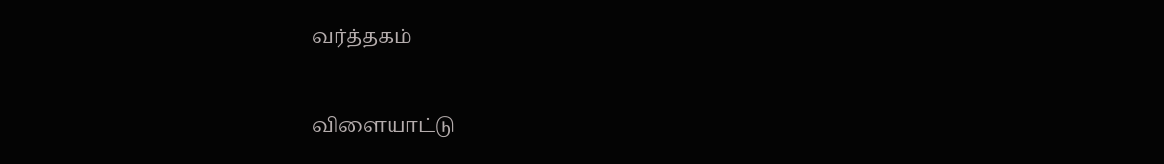வர்த்தகம்


விளையாட்டு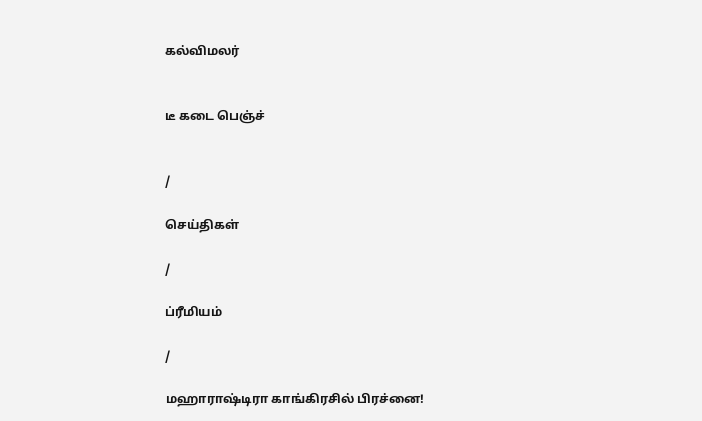கல்விமலர்


டீ கடை பெஞ்ச்


/

செய்திகள்

/

ப்ரீமியம்

/

மஹாராஷ்டிரா காங்கிரசில் பிரச்னை!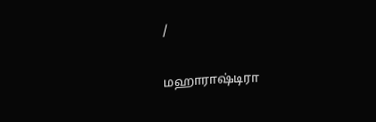/

மஹாராஷ்டிரா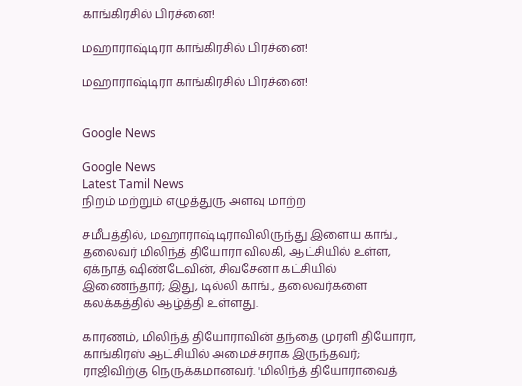காங்கிரசில் பிரச்னை!

மஹாராஷ்டிரா காங்கிரசில் பிரச்னை!

மஹாராஷ்டிரா காங்கிரசில் பிரச்னை!


Google News

Google News
Latest Tamil News
நிறம் மற்றும் எழுத்துரு அளவு மாற்ற

சமீபத்தில், மஹாராஷ்டிராவிலிருந்து இளைய காங்., தலைவர் மிலிந்த் தியோரா விலகி, ஆட்சியில் உள்ள, ஏக்நாத் ஷிண்டேவின், சிவசேனா கட்சியில் இணைந்தார்; இது, டில்லி காங்., தலைவர்களை கலக்கத்தில் ஆழ்த்தி உள்ளது.

காரணம், மிலிந்த் தியோராவின் தந்தை முரளி தியோரா, காங்கிரஸ் ஆட்சியில் அமைச்சராக இருந்தவர்; ராஜிவிற்கு நெருக்கமானவர். 'மிலிந்த் தியோராவைத்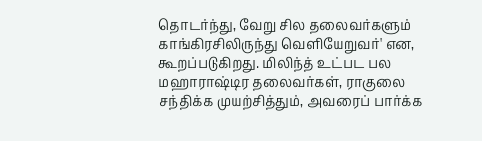தொடர்ந்து, வேறு சில தலைவர்களும் காங்கிரசிலிருந்து வெளியேறுவர்' என, கூறப்படுகிறது. மிலிந்த் உட்பட பல மஹாராஷ்டிர தலைவர்கள், ராகுலை சந்திக்க முயற்சித்தும், அவரைப் பார்க்க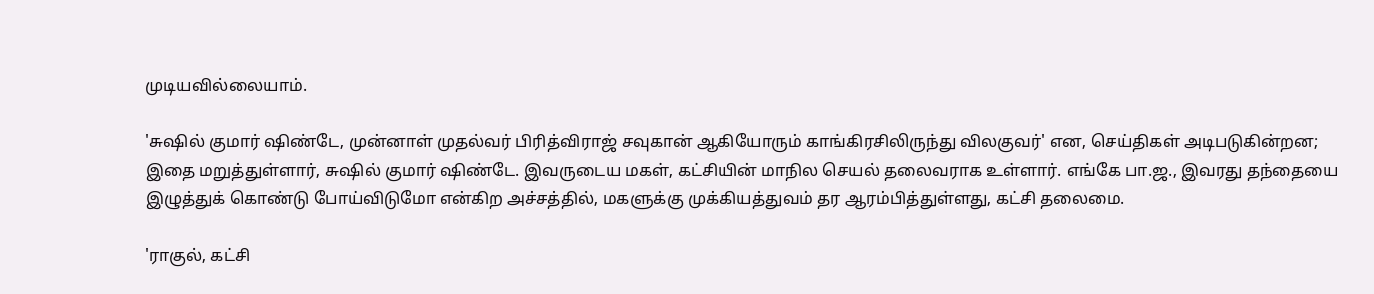முடியவில்லையாம்.

'சுஷில் குமார் ஷிண்டே, முன்னாள் முதல்வர் பிரித்விராஜ் சவுகான் ஆகியோரும் காங்கிரசிலிருந்து விலகுவர்' என, செய்திகள் அடிபடுகின்றன; இதை மறுத்துள்ளார், சுஷில் குமார் ஷிண்டே. இவருடைய மகள், கட்சியின் மாநில செயல் தலைவராக உள்ளார். எங்கே பா.ஜ., இவரது தந்தையை இழுத்துக் கொண்டு போய்விடுமோ என்கிற அச்சத்தில், மகளுக்கு முக்கியத்துவம் தர ஆரம்பித்துள்ளது, கட்சி தலைமை.

'ராகுல், கட்சி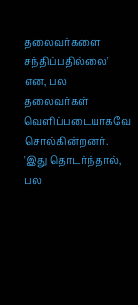தலைவர்களை சந்திப்பதில்லை' என, பல தலைவர்கள் வெளிப்படையாகவே சொல்கின்றனர். 'இது தொடர்ந்தால், பல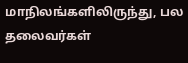மாநிலங்களிலிருந்து, பல தலைவர்கள்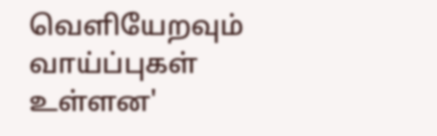வெளியேறவும் வாய்ப்புகள் உள்ளன'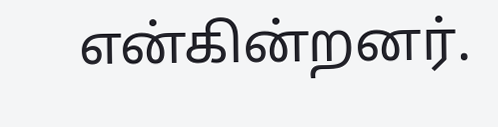என்கின்றனர்.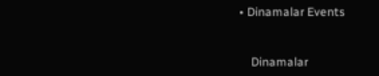• Dinamalar Events


    Dinamalar